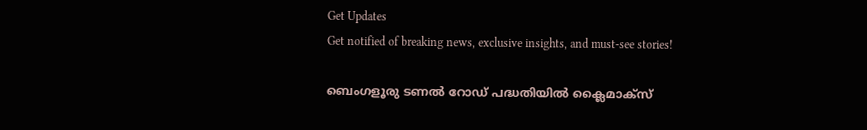Get Updates
Get notified of breaking news, exclusive insights, and must-see stories!

ബെംഗളൂരു ടണൽ റോഡ് പദ്ധതിയിൽ ക്ലൈമാക്‌സ്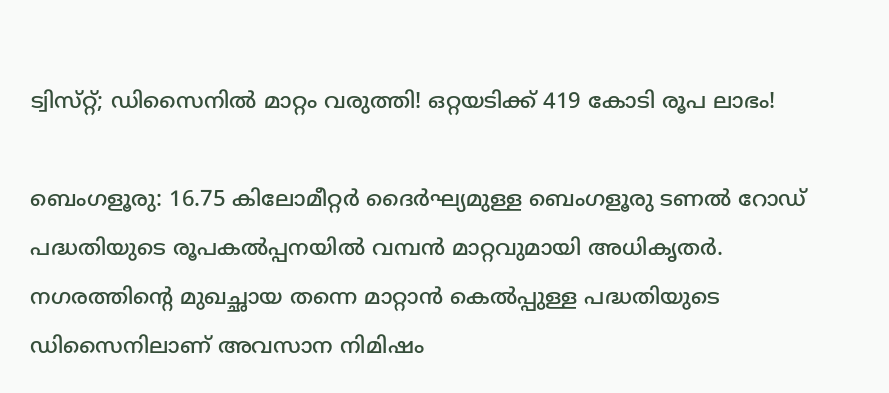ട്വിസ്‌റ്റ്; ഡിസൈനിൽ മാറ്റം വരുത്തി! ഒറ്റയടിക്ക് 419 കോടി രൂപ ലാഭം!

ബെംഗളൂരു: 16.75 കിലോമീറ്റർ ദൈർഘ്യമുള്ള ബെംഗളൂരു ടണൽ റോഡ് പദ്ധതിയുടെ രൂപകൽപ്പനയിൽ വമ്പൻ മാറ്റവുമായി അധികൃതർ. നഗരത്തിന്റെ മുഖച്ഛായ തന്നെ മാറ്റാൻ കെൽപ്പുള്ള പദ്ധതിയുടെ ഡിസൈനിലാണ് അവസാന നിമിഷം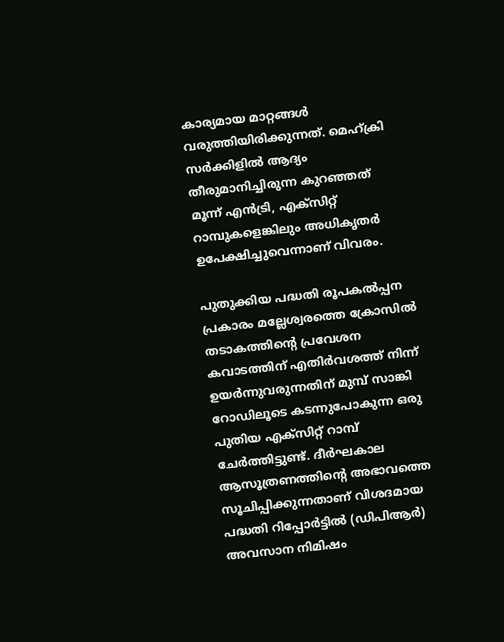കാര്യമായ മാറ്റങ്ങൾ വരുത്തിയിരിക്കുന്നത്. മെഹ്ക്രി സർക്കിളിൽ ആദ്യം തീരുമാനിച്ചിരുന്ന കുറഞ്ഞത് മൂന്ന് എൻട്രി, എക്‌സിറ്റ് റാമ്പുകളെങ്കിലും അധികൃതർ ഉപേക്ഷിച്ചുവെന്നാണ് വിവരം.

പുതുക്കിയ പദ്ധതി രൂപകൽപ്പന പ്രകാരം മല്ലേശ്വരത്തെ ക്രോസിൽ തടാകത്തിന്റെ പ്രവേശന കവാടത്തിന് എതിർവശത്ത് നിന്ന് ഉയർന്നുവരുന്നതിന് മുമ്പ് സാങ്കി റോഡിലൂടെ കടന്നുപോകുന്ന ഒരു പുതിയ എക്‌സിറ്റ് റാമ്പ് ചേർത്തിട്ടുണ്ട്. ദീർഘകാല ആസൂത്രണത്തിന്റെ അഭാവത്തെ സൂചിപ്പിക്കുന്നതാണ് വിശദമായ പദ്ധതി റിപ്പോർട്ടിൽ (ഡിപിആർ) അവസാന നിമിഷം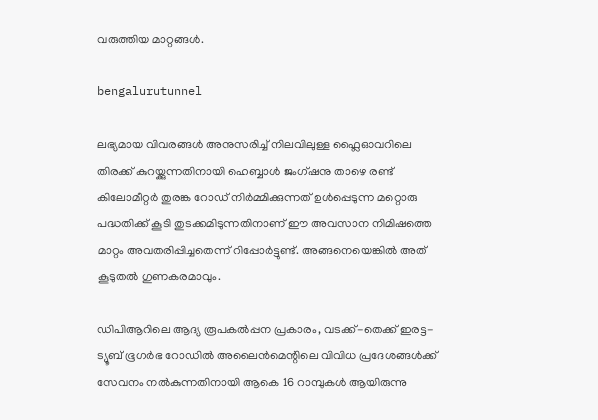വരുത്തിയ മാറ്റങ്ങൾ.

bengalurutunnel

ലഭ്യമായ വിവരങ്ങൾ അനുസരിച്ച് നിലവിലുള്ള ഫ്ലൈഓവറിലെ തിരക്ക് കുറയ്ക്കുന്നതിനായി ഹെബ്ബാൾ ജംഗ്ഷനു താഴെ രണ്ട് കിലോമീറ്റർ തുരങ്ക റോഡ് നിർമ്മിക്കുന്നത് ഉൾപ്പെടുന്ന മറ്റൊരു പദ്ധതിക്ക് കൂടി തുടക്കമിടുന്നതിനാണ് ഈ അവസാന നിമിഷത്തെ മാറ്റം അവതരിപ്പിച്ചതെന്ന് റിപ്പോർട്ടുണ്ട്. അങ്ങനെയെങ്കിൽ അത് കൂടുതൽ ഗുണകരമാവും.

ഡിപിആറിലെ ആദ്യ രൂപകൽപ്പന പ്രകാരം, വടക്ക്-തെക്ക് ഇരട്ട-ട്യൂബ് ഭൂഗർഭ റോഡിൽ അലൈൻമെന്റിലെ വിവിധ പ്രദേശങ്ങൾക്ക് സേവനം നൽകുന്നതിനായി ആകെ 16 റാമ്പുകൾ ആയിരുന്നു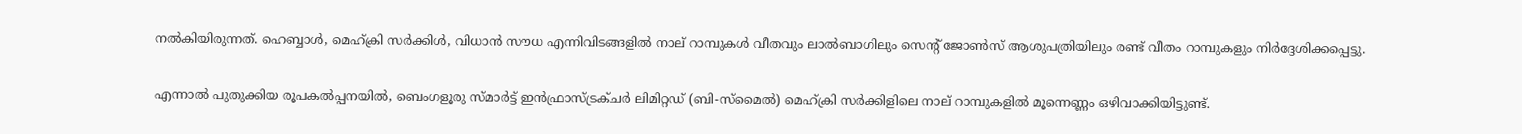നൽകിയിരുന്നത്. ഹെബ്ബാൾ, മെഹ്ക്രി സർക്കിൾ, വിധാൻ സൗധ എന്നിവിടങ്ങളിൽ നാല് റാമ്പുകൾ വീതവും ലാൽബാഗിലും സെന്റ് ജോൺസ് ആശുപത്രിയിലും രണ്ട് വീതം റാമ്പുകളും നിർദ്ദേശിക്കപ്പെട്ടു.

എന്നാൽ പുതുക്കിയ രൂപകൽപ്പനയിൽ, ബെംഗളൂരു സ്‌മാർട്ട് ഇൻഫ്രാസ്ട്രക്ചർ ലിമിറ്റഡ് (ബി-സ്‌മൈൽ) മെഹ്‌ക്രി സർക്കിളിലെ നാല് റാമ്പുകളിൽ മൂന്നെണ്ണം ഒഴിവാക്കിയിട്ടുണ്ട്.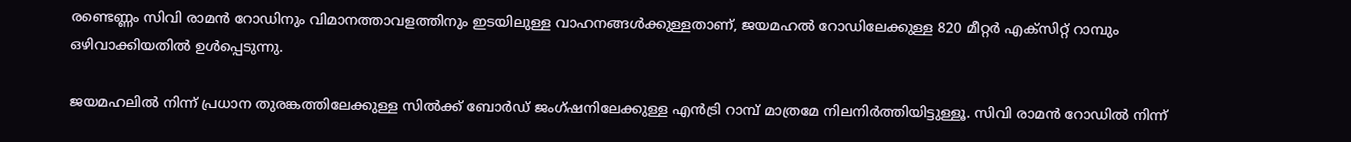രണ്ടെണ്ണം സിവി രാമൻ റോഡിനും വിമാനത്താവളത്തിനും ഇടയിലുള്ള വാഹനങ്ങൾക്കുള്ളതാണ്, ജയമഹൽ റോഡിലേക്കുള്ള 820 മീറ്റർ എക്‌സിറ്റ് റാമ്പും ഒഴിവാക്കിയതിൽ ഉൾപ്പെടുന്നു.

ജയമഹലിൽ നിന്ന് പ്രധാന തുരങ്കത്തിലേക്കുള്ള സിൽക്ക് ബോർഡ് ജംഗ്ഷനിലേക്കുള്ള എൻട്രി റാമ്പ് മാത്രമേ നിലനിർത്തിയിട്ടുള്ളൂ. സിവി രാമൻ റോഡിൽ നിന്ന്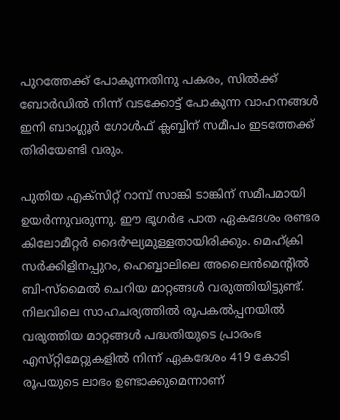പുറത്തേക്ക് പോകുന്നതിനു പകരം, സിൽക്ക് ബോർഡിൽ നിന്ന് വടക്കോട്ട് പോകുന്ന വാഹനങ്ങൾ ഇനി ബാംഗ്ലൂർ ഗോൾഫ് ക്ലബ്ബിന് സമീപം ഇടത്തേക്ക് തിരിയേണ്ടി വരും.

പുതിയ എക്‌സിറ്റ് റാമ്പ് സാങ്കി ടാങ്കിന് സമീപമായി ഉയർന്നുവരുന്നു. ഈ ഭൂഗർഭ പാത ഏകദേശം രണ്ടര കിലോമീറ്റർ ദൈർഘ്യമുള്ളതായിരിക്കും. മെഹ്ക്രി സർക്കിളിനപ്പുറം, ഹെബ്ബാലിലെ അലൈൻമെന്റിൽ ബി-സ്മൈൽ ചെറിയ മാറ്റങ്ങൾ വരുത്തിയിട്ടുണ്ട്. നിലവിലെ സാഹചര്യത്തിൽ രൂപകൽപ്പനയിൽ വരുത്തിയ മാറ്റങ്ങൾ പദ്ധതിയുടെ പ്രാരംഭ എസ്‌റ്റിമേറ്റുകളിൽ നിന്ന് ഏകദേശം 419 കോടി രൂപയുടെ ലാഭം ഉണ്ടാക്കുമെന്നാണ്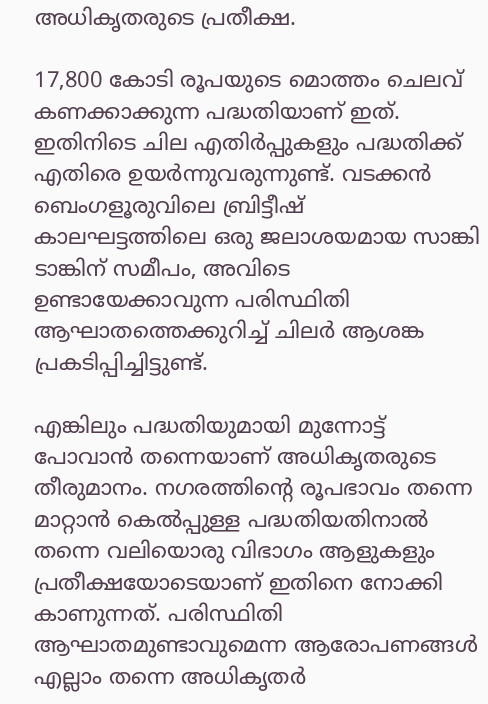അധികൃതരുടെ പ്രതീക്ഷ.

17,800 കോടി രൂപയുടെ മൊത്തം ചെലവ് കണക്കാക്കുന്ന പദ്ധതിയാണ് ഇത്. ഇതിനിടെ ചില എതിർപ്പുകളും പദ്ധതിക്ക് എതിരെ ഉയർന്നുവരുന്നുണ്ട്. വടക്കൻ ബെംഗളൂരുവിലെ ബ്രിട്ടീഷ് കാലഘട്ടത്തിലെ ഒരു ജലാശയമായ സാങ്കി ടാങ്കിന് സമീപം, അവിടെ ഉണ്ടായേക്കാവുന്ന പരിസ്ഥിതി ആഘാതത്തെക്കുറിച്ച് ചിലർ ആശങ്ക പ്രകടിപ്പിച്ചിട്ടുണ്ട്.

എങ്കിലും പദ്ധതിയുമായി മുന്നോട്ട് പോവാൻ തന്നെയാണ് അധികൃതരുടെ തീരുമാനം. നഗരത്തിന്റെ രൂപഭാവം തന്നെ മാറ്റാൻ കെൽപ്പുള്ള പദ്ധതിയതിനാൽ തന്നെ വലിയൊരു വിഭാഗം ആളുകളും പ്രതീക്ഷയോടെയാണ് ഇതിനെ നോക്കി കാണുന്നത്. പരിസ്ഥിതി ആഘാതമുണ്ടാവുമെന്ന ആരോപണങ്ങൾ എല്ലാം തന്നെ അധികൃതർ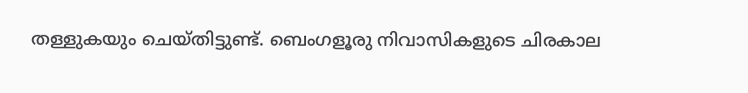തള്ളുകയും ചെയ്‌തിട്ടുണ്ട്‌. ബെംഗളൂരു നിവാസികളുടെ ചിരകാല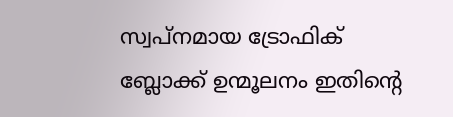സ്വപ്‌നമായ ട്രോഫിക് ബ്ലോക്ക് ഉന്മൂലനം ഇതിന്റെ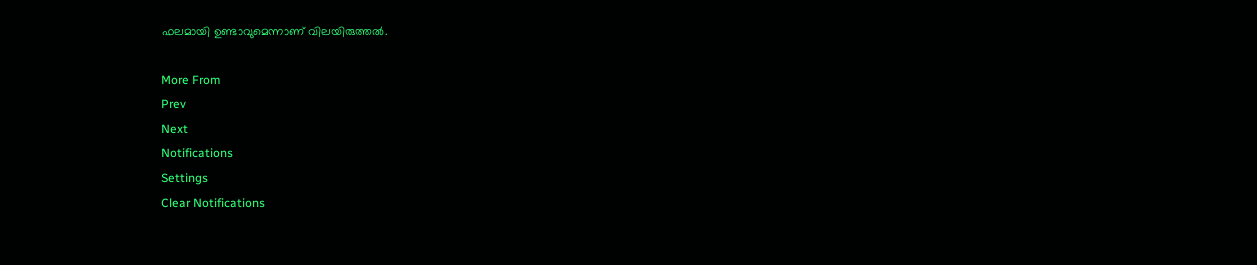ഫലമായി ഉണ്ടാവുമെന്നാണ് വിലയിരുത്തൽ.

More From
Prev
Next
Notifications
Settings
Clear Notifications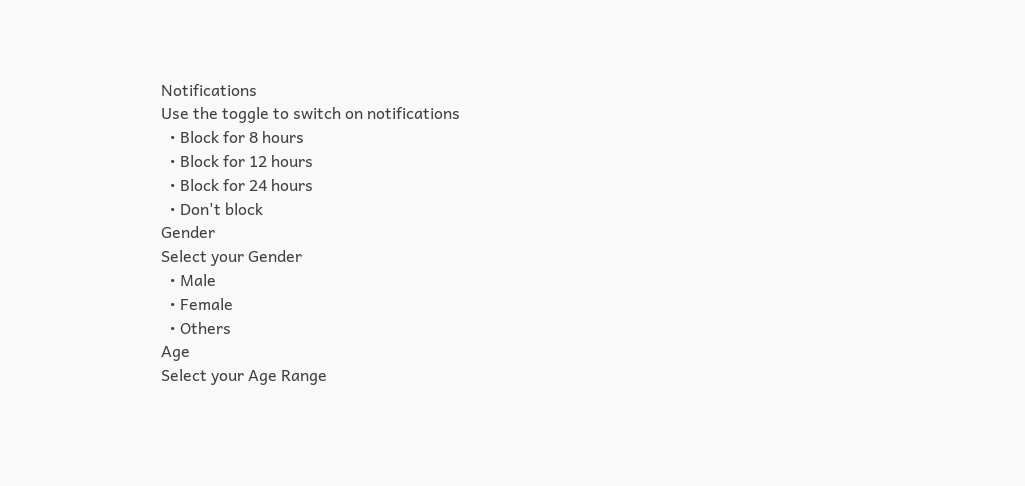Notifications
Use the toggle to switch on notifications
  • Block for 8 hours
  • Block for 12 hours
  • Block for 24 hours
  • Don't block
Gender
Select your Gender
  • Male
  • Female
  • Others
Age
Select your Age Range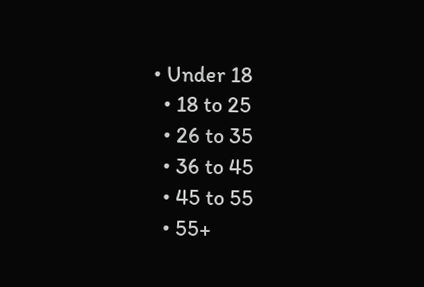• Under 18
  • 18 to 25
  • 26 to 35
  • 36 to 45
  • 45 to 55
  • 55+